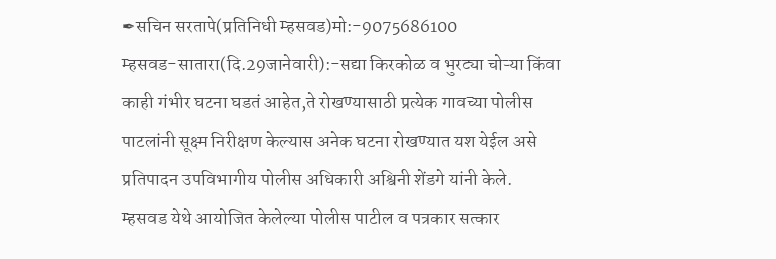✒सचिन सरतापे(प्रतिनिधी म्हसवड)मो:-9075686100
म्हसवड-सातारा(दि.29जानेवारी):-सद्या किरकोळ व भुरट्या चोऱ्या किंवा काही गंभीर घटना घडतं आहेत,ते रोखण्यासाठी प्रत्येक गावच्या पोलीस पाटलांनी सूक्ष्म निरीक्षण केल्यास अनेक घटना रोखण्यात यश येईल असे प्रतिपादन उपविभागीय पोलीस अधिकारी अश्विनी शेंडगे यांनी केले.
म्हसवड येथे आयोजित केलेल्या पोलीस पाटील व पत्रकार सत्कार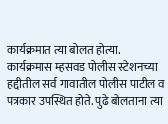कार्यक्रमात त्या बोलत होत्या. कार्यक्रमास म्हसवड पोलीस स्टेशनच्या हद्दीतील सर्व गावातील पोलीस पाटील व पत्रकार उपस्थित होते. पुढे बोलताना त्या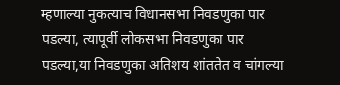म्हणाल्या नुकत्याच विधानसभा निवडणुका पार पडल्या, त्यापूर्वी लोकसभा निवडणुका पार पडल्या,या निवडणुका अतिशय शांततेत व चांगल्या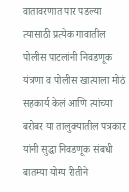वातावरणात पार पडल्या त्यासाठी प्रत्येक गावातील पोलीस पाटलांनी निवडणूक यंत्रणा व पोलीस खात्याला मोठं सहकार्य केलं आणि त्यांच्या बरोबर या तालुक्यातील पत्रकार यांनी सुद्धा निवडणूक संबधी बातम्या योग्य रीतीने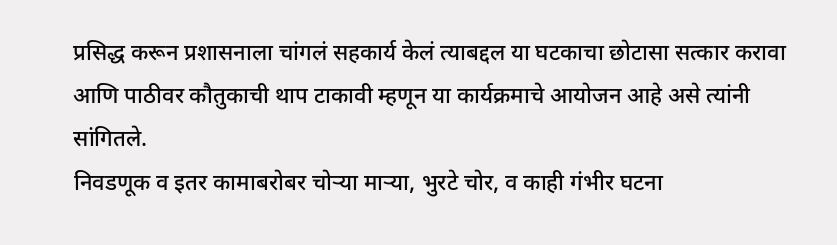प्रसिद्ध करून प्रशासनाला चांगलं सहकार्य केलं त्याबद्दल या घटकाचा छोटासा सत्कार करावा आणि पाठीवर कौतुकाची थाप टाकावी म्हणून या कार्यक्रमाचे आयोजन आहे असे त्यांनी सांगितले.
निवडणूक व इतर कामाबरोबर चोऱ्या माऱ्या, भुरटे चोर, व काही गंभीर घटना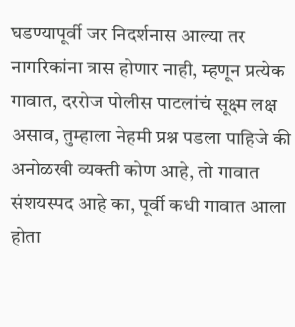घडण्यापूर्वी जर निदर्शनास आल्या तर नागरिकांना त्रास होणार नाही, म्हणून प्रत्येक गावात, दररोज पोलीस पाटलांचं सूक्ष्म लक्ष असाव, तुम्हाला नेहमी प्रश्न पडला पाहिजे की अनोळखी व्यक्ती कोण आहे, तो गावात संशयस्पद आहे का, पूर्वी कधी गावात आला होता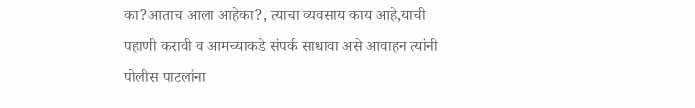का?आताच आला आहेका?, त्याचा व्यवसाय काय आहे,याची पहाणी करावी व आमच्याकडे संपर्क साधावा असे आवाहन त्यांनी पोलीस पाटलांना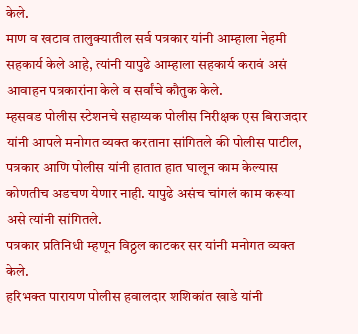केले.
माण व खटाव तालुक्यातील सर्व पत्रकार यांनी आम्हाला नेहमी सहकार्य केले आहे, त्यांनी यापुढे आम्हाला सहकार्य करावं असं आवाहन पत्रकारांना केले व सर्वांचे कौतुक केले.
म्हसवड पोलीस स्टेशनचे सहाय्यक पोलीस निरीक्षक एस बिराजदार यांनी आपले मनोगत व्यक्त करताना सांगितले की पोलीस पाटील, पत्रकार आणि पोलीस यांनी हातात हात घालून काम केल्यास कोणतीच अडचण येणार नाही. यापुढे असंच चांगलं काम करूया असे त्यांनी सांगितले.
पत्रकार प्रतिनिधी म्हणून विठ्ठल काटकर सर यांनी मनोगत व्यक्त केले.
हरिभक्त पारायण पोलीस हवालदार शशिकांत खाडे यांनी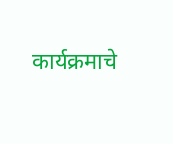कार्यक्रमाचे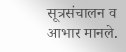सूत्रसंचालन व आभार मानले.